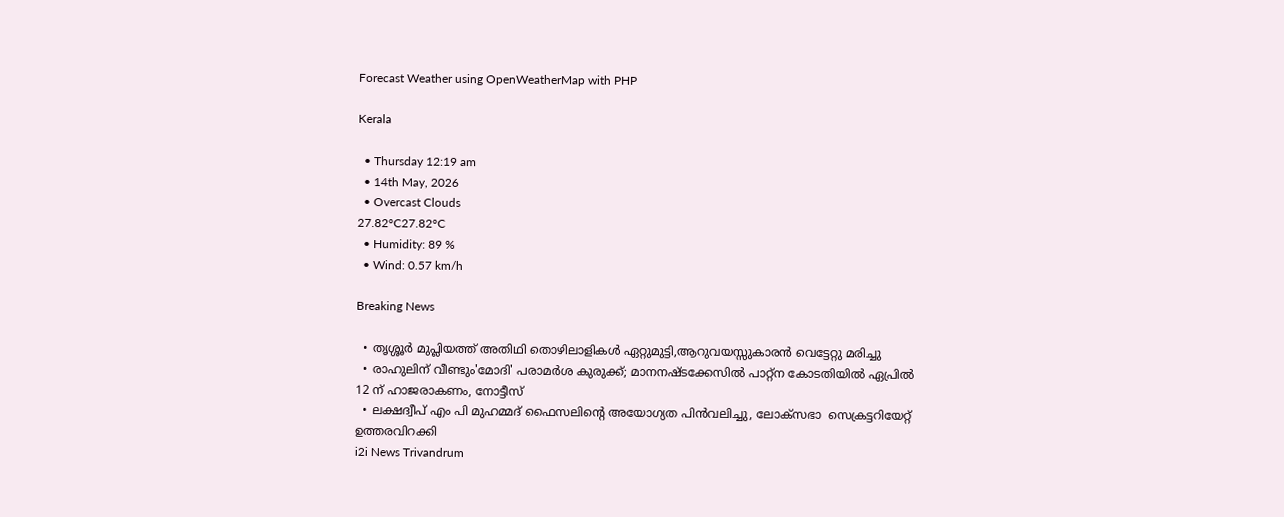Forecast Weather using OpenWeatherMap with PHP

Kerala

  • Thursday 12:19 am
  • 14th May, 2026
  • Overcast Clouds
27.82°C27.82°C
  • Humidity: 89 %
  • Wind: 0.57 km/h

Breaking News

  • തൃശ്ശൂർ മുപ്ലിയത്ത് അതിഥി തൊഴിലാളികൾ ഏറ്റുമുട്ടി,ആറുവയസ്സുകാരൻ വെട്ടേറ്റു മരിച്ചു
  • രാഹുലിന് വീണ്ടും'മോദി' പരാമര്‍ശ കുരുക്ക്; മാനനഷ്ടക്കേസിൽ പാറ്റ്ന കോടതിയിൽ ഏപ്രിൽ 12 ന് ഹാജരാകണം, നോട്ടീസ്
  • ലക്ഷദ്വീപ് എം പി മുഹമ്മദ് ഫൈസലിൻ്റെ അയോഗ്യത പിൻവലിച്ചു, ലോക്സഭാ  സെക്രട്ടറിയേറ്റ് ഉത്തരവിറക്കി
i2i News Trivandrum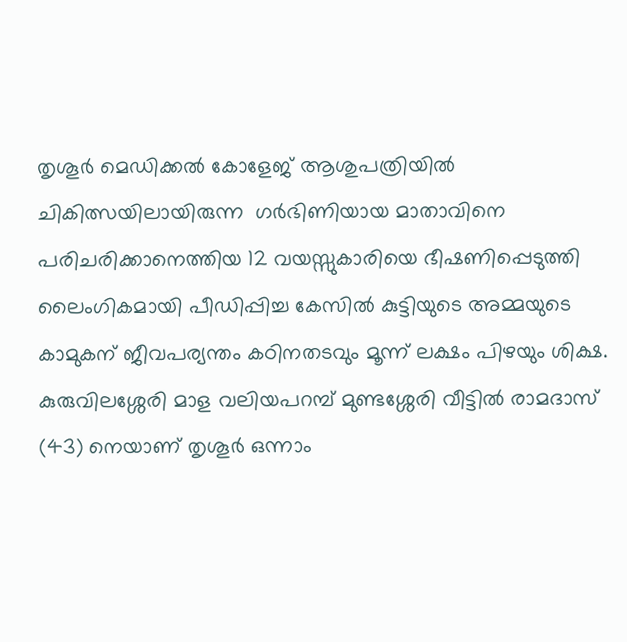തൃശൂര്‍ മെഡിക്കല്‍ കോളേജ് ആശുപത്രിയില്‍ ചികിത്സയിലായിരുന്ന  ഗര്‍ഭിണിയായ മാതാവിനെ പരിചരിക്കാനെത്തിയ 12 വയസ്സുകാരിയെ ഭീഷണിപ്പെടുത്തി ലൈംഗികമായി പീഡിപ്പിച്ച കേസില്‍ കുട്ടിയുടെ അമ്മയുടെ കാമുകന് ജീവപര്യന്തം കഠിനതടവും മൂന്ന് ലക്ഷം പിഴയും ശിക്ഷ. കുരുവിലശ്ശേരി മാള വലിയപറമ്പ് മുണ്ടശ്ശേരി വീട്ടില്‍ രാമദാസ് (43) നെയാണ് തൃശൂര്‍ ഒന്നാം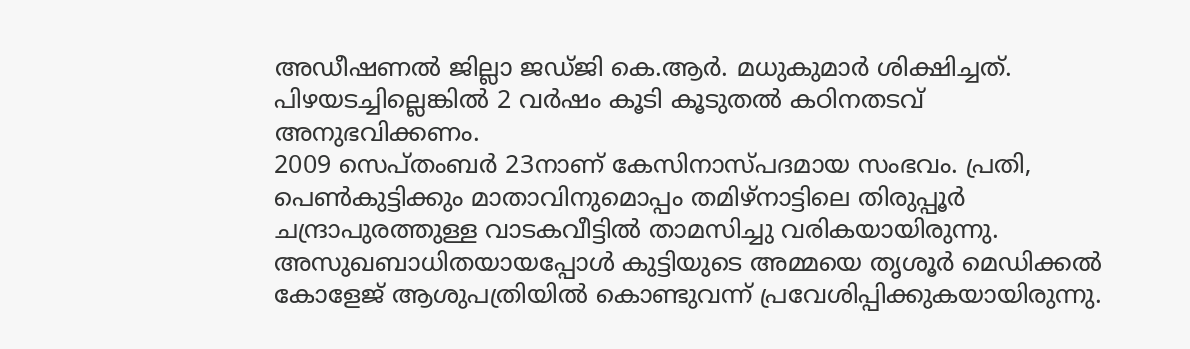അഡീഷണല്‍ ജില്ലാ ജഡ്ജി കെ.ആര്‍. മധുകുമാര്‍ ശിക്ഷിച്ചത്. പിഴയടച്ചില്ലെങ്കില്‍ 2 വര്‍ഷം കൂടി കൂടുതല്‍ കഠിനതടവ് അനുഭവിക്കണം.
2009 സെപ്തംബര്‍ 23നാണ് കേസിനാസ്പദമായ സംഭവം. പ്രതി, പെണ്‍കുട്ടിക്കും മാതാവിനുമൊപ്പം തമിഴ്‌നാട്ടിലെ തിരുപ്പൂര്‍ ചന്ദ്രാപുരത്തുള്ള വാടകവീട്ടില്‍ താമസിച്ചു വരികയായിരുന്നു. അസുഖബാധിതയായപ്പോള്‍ കുട്ടിയുടെ അമ്മയെ തൃശൂര്‍ മെഡിക്കല്‍ കോളേജ് ആശുപത്രിയില്‍ കൊണ്ടുവന്ന് പ്രവേശിപ്പിക്കുകയായിരുന്നു.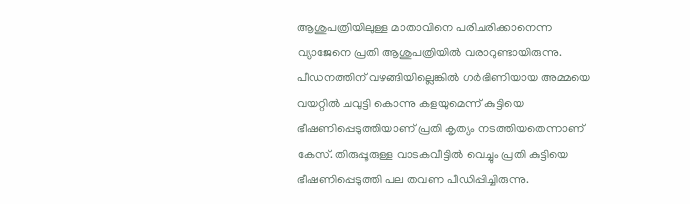ആശുപത്രിയിലുള്ള മാതാവിനെ പരിചരിക്കാനെന്ന വ്യാജേനെ പ്രതി ആശുപത്രിയില്‍ വരാറുണ്ടായിരുന്നു. പീഡനത്തിന് വഴങ്ങിയില്ലെങ്കില്‍ ഗര്‍ഭിണിയായ അമ്മയെ വയറ്റില്‍ ചവുട്ടി കൊന്നു കളയുമെന്ന് കുട്ടിയെ ഭീഷണിപ്പെടുത്തിയാണ് പ്രതി കൃത്യം നടത്തിയതെന്നാണ് കേസ്. തിരുപ്പൂരുള്ള വാടകവീട്ടില്‍ വെച്ചും പ്രതി കുട്ടിയെ ഭീഷണിപ്പെടുത്തി പല തവണ പീഡിപ്പിച്ചിരുന്നു.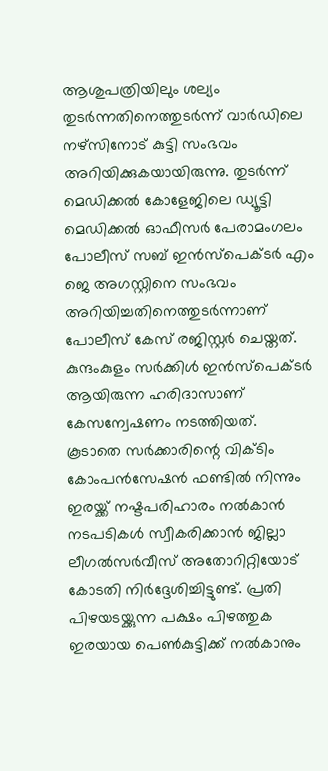ആശുപത്രിയിലും ശല്യം തുടര്‍ന്നതിനെത്തുടര്‍ന്ന് വാര്‍ഡിലെ നഴ്‌സിനോട് കുട്ടി സംഭവം അറിയിക്കുകയായിരുന്നു. തുടര്‍ന്ന് മെഡിക്കല്‍ കോളേജിലെ ഡ്യൂട്ടി മെഡിക്കല്‍ ഓഫീസര്‍ പേരാമംഗലം പോലീസ് സബ് ഇന്‍സ്‌പെക്ടര്‍ എം ജെ അഗസ്റ്റിനെ സംഭവം അറിയിച്ചതിനെത്തുടര്‍ന്നാണ് പോലീസ് കേസ് രജിസ്റ്റര്‍ ചെയ്തത്. കുന്ദംകുളം സര്‍ക്കിള്‍ ഇന്‍സ്‌പെക്ടര്‍ ആയിരുന്ന ഹരിദാസാണ് കേസന്വേഷണം നടത്തിയത്.
കൂടാതെ സര്‍ക്കാരിന്റെ വിക്ടിം കോംപന്‍സേഷന്‍ ഫണ്ടില്‍ നിന്നും ഇരയ്ക്ക് നഷ്ടപരിഹാരം നല്‍കാന്‍ നടപടികള്‍ സ്വീകരിക്കാന്‍ ജില്ലാ ലീഗല്‍സര്‍വീസ് അതോറിറ്റിയോട് കോടതി നിര്‍ദ്ദേശിച്ചിട്ടുണ്ട്. പ്രതി പിഴയടയ്ക്കുന്ന പക്ഷം പിഴത്തുക ഇരയായ പെണ്‍കുട്ടിക്ക് നല്‍കാനും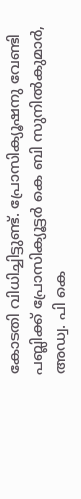കോടതി വിധിച്ചിട്ടുണ്ട്. പ്രോസിക്യൂഷനു വേണ്ടി പബ്ലിക്ക് പ്രോസിക്യൂട്ടര്‍ കെ ബി സുനില്‍കുമാര്‍, അഡ്വ. പി കെ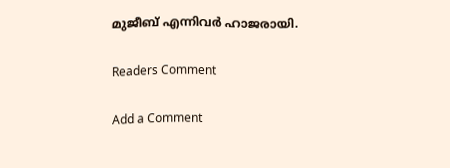മുജീബ് എന്നിവര്‍ ഹാജരായി.

Readers Comment

Add a Comment